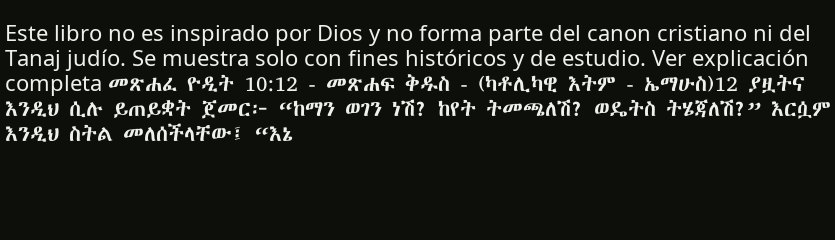Este libro no es inspirado por Dios y no forma parte del canon cristiano ni del Tanaj judío. Se muestra solo con fines históricos y de estudio. Ver explicación completa መጽሐፈ ዮዲት 10:12 - መጽሐፍ ቅዱስ - (ካቶሊካዊ እትም - ኤማሁስ)12 ያዟትና እንዲህ ሲሉ ይጠይቋት ጀመር፦ “ከማን ወገን ነሽ? ከየት ትመጫለሽ? ወዴትስ ትሄጃለሽ?” እርሷም እንዲህ ስትል መለሰችላቸው፤ “እኔ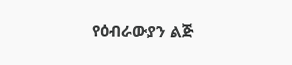የዕብራውያን ልጅ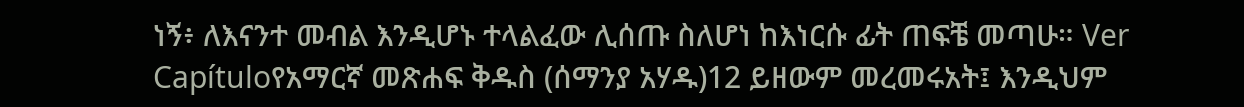ነኝ፥ ለእናንተ መብል እንዲሆኑ ተላልፈው ሊሰጡ ስለሆነ ከእነርሱ ፊት ጠፍቼ መጣሁ። Ver Capítuloየአማርኛ መጽሐፍ ቅዱስ (ሰማንያ አሃዱ)12 ይዘውም መረመሩአት፤ እንዲህም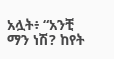አሏት፥ “አንቺ ማን ነሽ? ከየት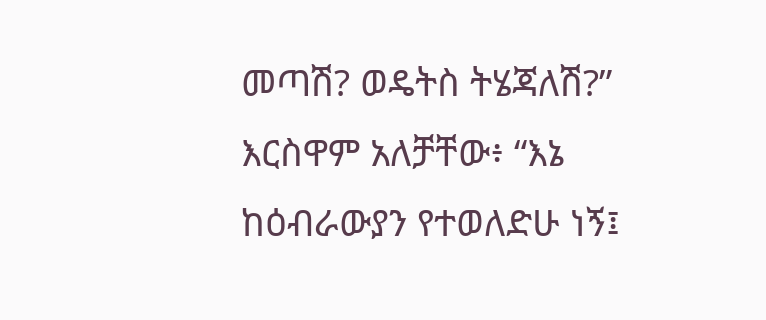መጣሽ? ወዴትስ ትሄጃለሽ?” እርስዋም አለቻቸው፥ “እኔ ከዕብራውያን የተወለድሁ ነኝ፤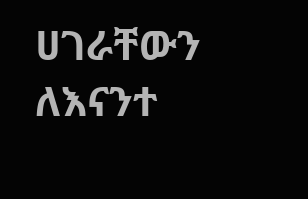ሀገራቸውን ለእናንተ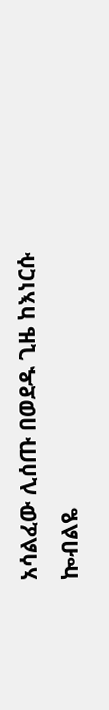አሳልፈው ሊሰጡ በወደዱ ጊዜ ከእነርሱ ኰብልዬ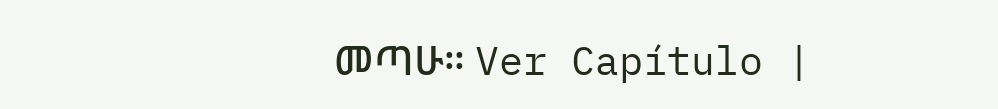መጣሁ። Ver Capítulo |